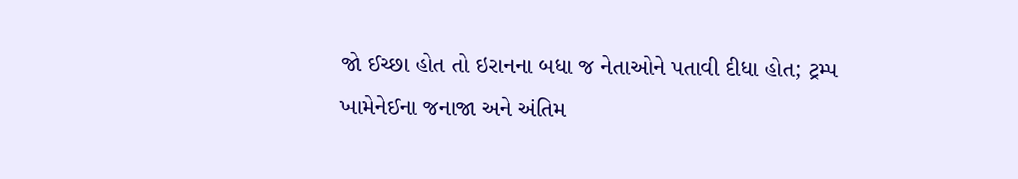જો ઈચ્છા હોત તો ઇરાનના બધા જ નેતાઓને પતાવી દીધા હોત; ટ્રમ્પ
ખામેનેઈના જનાજા અને અંતિમ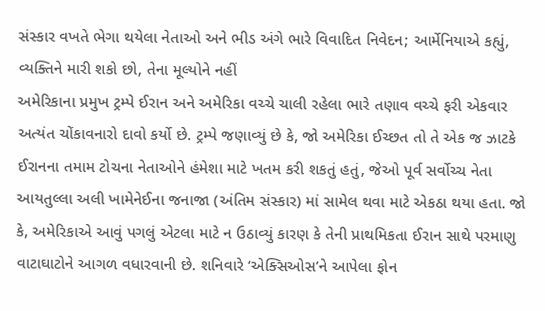સંસ્કાર વખતે ભેગા થયેલા નેતાઓ અને ભીડ અંગે ભારે વિવાદિત નિવેદન; આર્મેનિયાએ કહ્યું, વ્યક્તિને મારી શકો છો, તેના મૂલ્યોને નહીં
અમેરિકાના પ્રમુખ ટ્રમ્પે ઈરાન અને અમેરિકા વચ્ચે ચાલી રહેલા ભારે તણાવ વચ્ચે ફરી એકવાર અત્યંત ચોંકાવનારો દાવો કર્યો છે. ટ્રમ્પે જણાવ્યું છે કે, જો અમેરિકા ઈચ્છત તો તે એક જ ઝાટકે ઈરાનના તમામ ટોચના નેતાઓને હંમેશા માટે ખતમ કરી શકતું હતું, જેઓ પૂર્વ સર્વોચ્ચ નેતા આયતુલ્લા અલી ખામેનેઈના જનાજા (અંતિમ સંસ્કાર) માં સામેલ થવા માટે એકઠા થયા હતા. જો કે, અમેરિકાએ આવું પગલું એટલા માટે ન ઉઠાવ્યું કારણ કે તેની પ્રાથમિકતા ઈરાન સાથે પરમાણુ વાટાઘાટોને આગળ વધારવાની છે. શનિવારે ‘એક્સિઓસ’ને આપેલા ફોન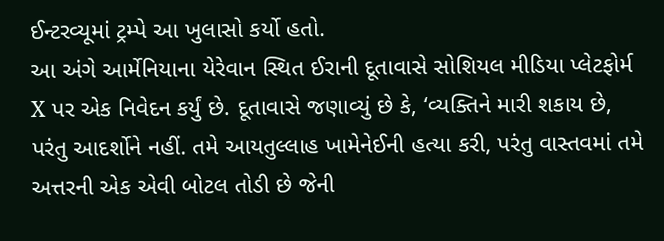ઈન્ટરવ્યૂમાં ટ્રમ્પે આ ખુલાસો કર્યો હતો.
આ અંગે આર્મેનિયાના યેરેવાન સ્થિત ઈરાની દૂતાવાસે સોશિયલ મીડિયા પ્લેટફોર્મ X પર એક નિવેદન કર્યું છે. દૂતાવાસે જણાવ્યું છે કે, ‘વ્યક્તિને મારી શકાય છે, પરંતુ આદર્શોને નહીં. તમે આયતુલ્લાહ ખામેનેઈની હત્યા કરી, પરંતુ વાસ્તવમાં તમે અત્તરની એક એવી બોટલ તોડી છે જેની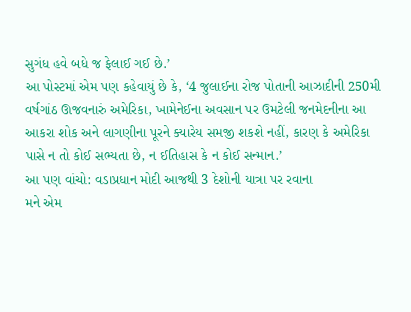સુગંધ હવે બધે જ ફેલાઈ ગઈ છે.’
આ પોસ્ટમાં એમ પણ કહેવાયું છે કે, ‘4 જુલાઈના રોજ પોતાની આઝાદીની 250મી વર્ષગાંઠ ઊજવનારું અમેરિકા, ખામેનેઈના અવસાન પર ઉમટેલી જનમેદનીના આ આકરા શોક અને લાગણીના પૂરને ક્યારેય સમજી શકશે નહીં, કારણ કે અમેરિકા પાસે ન તો કોઈ સભ્યતા છે, ન ઈતિહાસ કે ન કોઈ સન્માન.’
આ પણ વાંચો: વડાપ્રધાન મોદી આજથી 3 દેશોની યાત્રા પર રવાના
મને એમ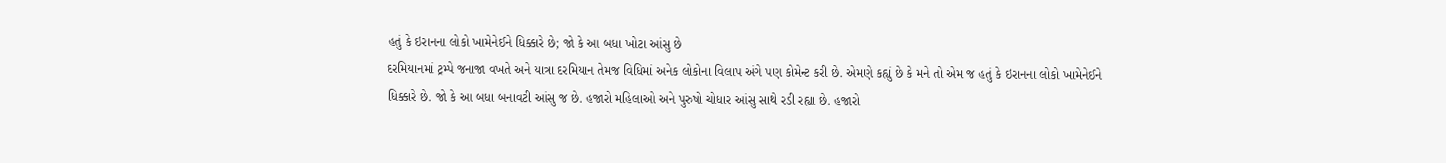હતું કે ઇરાનના લોકો ખામેનેઈને ધિક્કારે છે; જો કે આ બધા ખોટા આંસુ છે
દરમિયાનમાં ટ્રમ્પે જનાજા વખતે અને યાત્રા દરમિયાન તેમજ વિધિમાં અનેક લોકોના વિલાપ અંગે પણ કોમેન્ટ કરી છે. એમણે કહ્યું છે કે મને તો એમ જ હતું કે ઇરાનના લોકો ખામેનેઈને ધિક્કારે છે. જો કે આ બધા બનાવટી આંસુ જ છે. હજારો મહિલાઓ અને પુરુષો ચોધાર આંસુ સાથે રડી રહ્યા છે. હજારો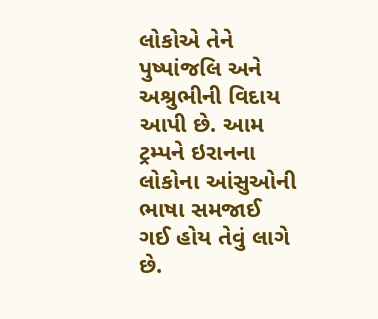લોકોએ તેને પુષ્પાંજલિ અને અશ્રુભીની વિદાય આપી છે. આમ ટ્રમ્પને ઇરાનના લોકોના આંસુઓની ભાષા સમજાઈ ગઈ હોય તેવું લાગે છે.